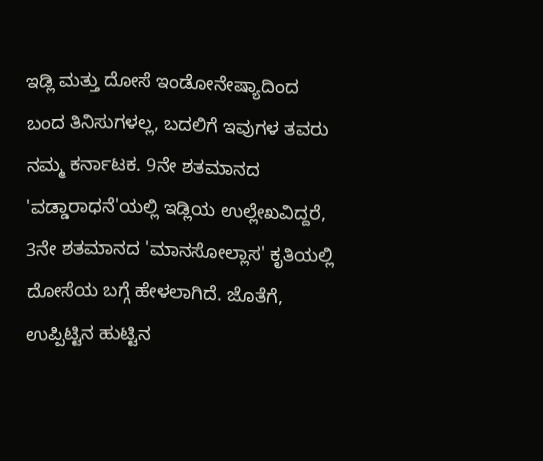ಇಡ್ಲಿ ಮತ್ತು ದೋಸೆ ಇಂಡೋನೇಷ್ಯಾದಿಂದ ಬಂದ ತಿನಿಸುಗಳಲ್ಲ, ಬದಲಿಗೆ ಇವುಗಳ ತವರು ನಮ್ಮ ಕರ್ನಾಟಕ. 9ನೇ ಶತಮಾನದ 'ವಡ್ಡಾರಾಧನೆ'ಯಲ್ಲಿ ಇಡ್ಲಿಯ ಉಲ್ಲೇಖವಿದ್ದರೆ, 3ನೇ ಶತಮಾನದ 'ಮಾನಸೋಲ್ಲಾಸ' ಕೃತಿಯಲ್ಲಿ ದೋಸೆಯ ಬಗ್ಗೆ ಹೇಳಲಾಗಿದೆ. ಜೊತೆಗೆ, ಉಪ್ಪಿಟ್ಟಿನ ಹುಟ್ಟಿನ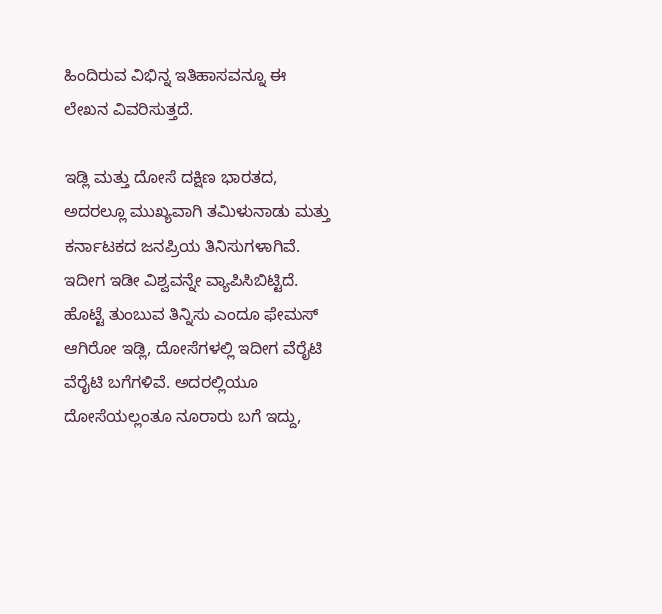ಹಿಂದಿರುವ ವಿಭಿನ್ನ ಇತಿಹಾಸವನ್ನೂ ಈ ಲೇಖನ ವಿವರಿಸುತ್ತದೆ.

ಇಡ್ಲಿ ಮತ್ತು ದೋಸೆ ದಕ್ಷಿಣ ಭಾರತದ, ಅದರಲ್ಲೂ ಮುಖ್ಯವಾಗಿ ತಮಿಳುನಾಡು ಮತ್ತು ಕರ್ನಾಟಕದ ಜನಪ್ರಿಯ ತಿನಿಸುಗಳಾಗಿವೆ. ಇದೀಗ ಇಡೀ ವಿಶ್ವವನ್ನೇ ವ್ಯಾಪಿಸಿಬಿಟ್ಟಿದೆ. ಹೊಟ್ಟೆ ತುಂಬುವ ತಿನ್ನಿಸು ಎಂದೂ ಫೇಮಸ್ ಆಗಿರೋ ಇಡ್ಲಿ, ದೋಸೆಗಳಲ್ಲಿ ಇದೀಗ ವೆರೈಟಿ ವೆರೈಟಿ ಬಗೆಗಳಿವೆ. ಅದರಲ್ಲಿಯೂ ದೋಸೆಯಲ್ಲಂತೂ ನೂರಾರು ಬಗೆ ಇದ್ದು,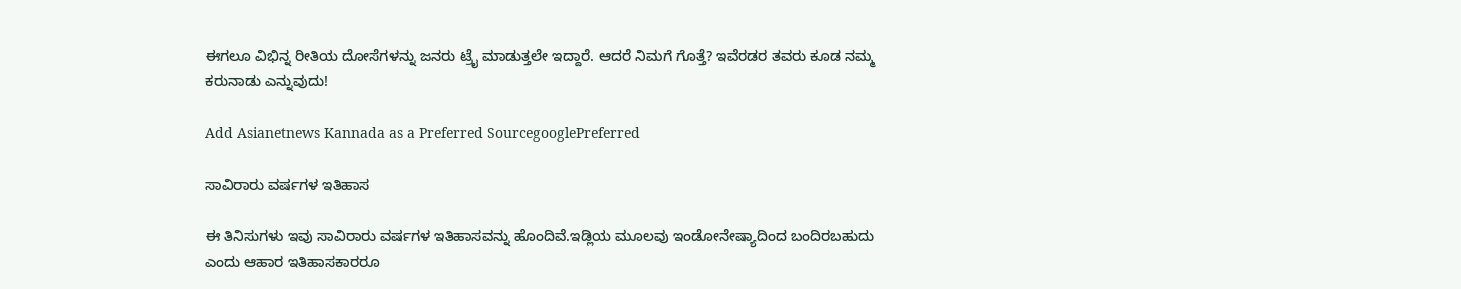ಈಗಲೂ ವಿಭಿನ್ನ ರೀತಿಯ ದೋಸೆಗಳನ್ನು ಜನರು ಟ್ರೈ ಮಾಡುತ್ತಲೇ ಇದ್ದಾರೆ. ಆದರೆ ನಿಮಗೆ ಗೊತ್ತೆ? ಇವೆರಡರ ತವರು ಕೂಡ ನಮ್ಮ ಕರುನಾಡು ಎನ್ನುವುದು!

Add Asianetnews Kannada as a Preferred SourcegooglePreferred

ಸಾವಿರಾರು ವರ್ಷಗಳ ಇತಿಹಾಸ

ಈ ತಿನಿಸುಗಳು ಇವು ಸಾವಿರಾರು ವರ್ಷಗಳ ಇತಿಹಾಸವನ್ನು ಹೊಂದಿವೆ.ಇಡ್ಲಿಯ ಮೂಲವು ಇಂಡೋನೇಷ್ಯಾದಿಂದ ಬಂದಿರಬಹುದು ಎಂದು ಆಹಾರ ಇತಿಹಾಸಕಾರರೂ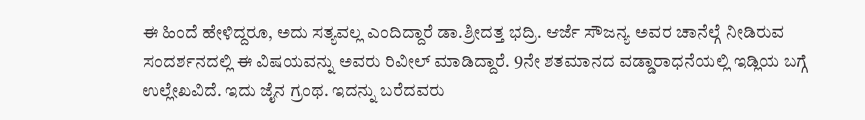ಈ ಹಿಂದೆ ಹೇಳಿದ್ದರೂ, ಅದು ಸತ್ಯವಲ್ಲ ಎಂದಿದ್ದಾರೆ ಡಾ.ಶ್ರೀದತ್ತ ಭದ್ರಿ. ಆರ್ಜೆ ಸೌಜನ್ಯ ಅವರ ಚಾನೆಲ್ಗೆ ನೀಡಿರುವ ಸಂದರ್ಶನದಲ್ಲಿ ಈ ವಿಷಯವನ್ನು ಅವರು ರಿವೀಲ್ ಮಾಡಿದ್ದಾರೆ. 9ನೇ ಶತಮಾನದ ವಡ್ಡಾರಾಧನೆಯಲ್ಲಿ ಇಡ್ಲಿಯ ಬಗ್ಗೆ ಉಲ್ಲೇಖವಿದೆ. ಇದು ಜೈನ ಗ್ರಂಥ. ಇದನ್ನು ಬರೆದವರು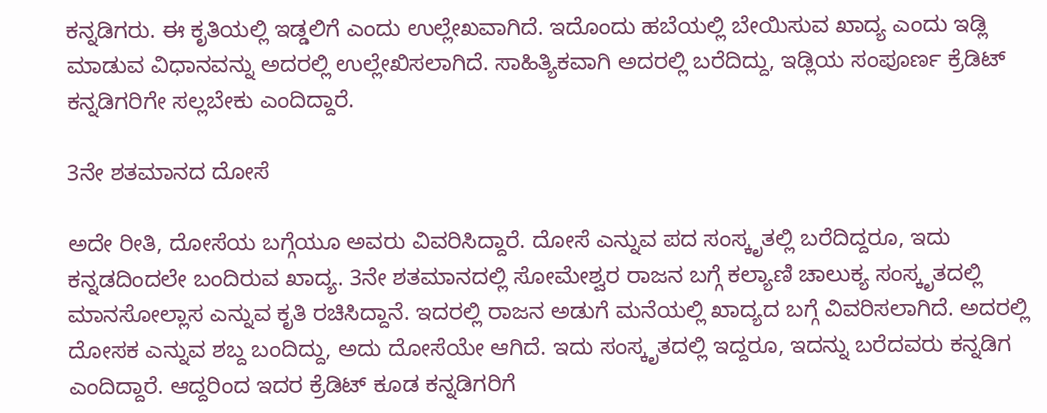ಕನ್ನಡಿಗರು. ಈ ಕೃತಿಯಲ್ಲಿ ಇಡ್ಡಲಿಗೆ ಎಂದು ಉಲ್ಲೇಖವಾಗಿದೆ. ಇದೊಂದು ಹಬೆಯಲ್ಲಿ ಬೇಯಿಸುವ ಖಾದ್ಯ ಎಂದು ಇಡ್ಲಿ ಮಾಡುವ ವಿಧಾನವನ್ನು ಅದರಲ್ಲಿ ಉಲ್ಲೇಖಿಸಲಾಗಿದೆ. ಸಾಹಿತ್ಯಿಕವಾಗಿ ಅದರಲ್ಲಿ ಬರೆದಿದ್ದು, ಇಡ್ಲಿಯ ಸಂಪೂರ್ಣ ಕ್ರೆಡಿಟ್ ಕನ್ನಡಿಗರಿಗೇ ಸಲ್ಲಬೇಕು ಎಂದಿದ್ದಾರೆ.

3ನೇ ಶತಮಾನದ ದೋಸೆ

ಅದೇ ರೀತಿ, ದೋಸೆಯ ಬಗ್ಗೆಯೂ ಅವರು ವಿವರಿಸಿದ್ದಾರೆ. ದೋಸೆ ಎನ್ನುವ ಪದ ಸಂಸ್ಕೃತಲ್ಲಿ ಬರೆದಿದ್ದರೂ, ಇದು ಕನ್ನಡದಿಂದಲೇ ಬಂದಿರುವ ಖಾದ್ಯ. 3ನೇ ಶತಮಾನದಲ್ಲಿ ಸೋಮೇಶ್ವರ ರಾಜನ ಬಗ್ಗೆ ಕಲ್ಯಾಣಿ ಚಾಲುಕ್ಯ ಸಂಸ್ಕೃತದಲ್ಲಿ ಮಾನಸೋಲ್ಲಾಸ ಎನ್ನುವ ಕೃತಿ ರಚಿಸಿದ್ದಾನೆ. ಇದರಲ್ಲಿ ರಾಜನ ಅಡುಗೆ ಮನೆಯಲ್ಲಿ ಖಾದ್ಯದ ಬಗ್ಗೆ ವಿವರಿಸಲಾಗಿದೆ. ಅದರಲ್ಲಿ ದೋಸಕ ಎನ್ನುವ ಶಬ್ದ ಬಂದಿದ್ದು, ಅದು ದೋಸೆಯೇ ಆಗಿದೆ. ಇದು ಸಂಸ್ಕೃತದಲ್ಲಿ ಇದ್ದರೂ, ಇದನ್ನು ಬರೆದವರು ಕನ್ನಡಿಗ ಎಂದಿದ್ದಾರೆ. ಆದ್ದರಿಂದ ಇದರ ಕ್ರೆಡಿಟ್ ಕೂಡ ಕನ್ನಡಿಗರಿಗೆ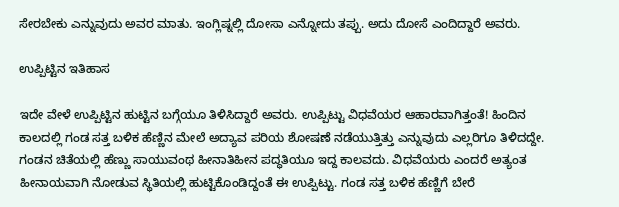ಸೇರಬೇಕು ಎನ್ನುವುದು ಅವರ ಮಾತು. ಇಂಗ್ಲಿಷ್ನಲ್ಲಿ ದೋಸಾ ಎನ್ನೋದು ತಪ್ಪು. ಅದು ದೋಸೆ ಎಂದಿದ್ದಾರೆ ಅವರು.

ಉಪ್ಪಿಟ್ಟಿನ ಇತಿಹಾಸ

ಇದೇ ವೇಳೆ ಉಪ್ಪಿಟ್ಟಿನ ಹುಟ್ಟಿನ ಬಗ್ಗೆಯೂ ತಿಳಿಸಿದ್ದಾರೆ ಅವರು. ಉಪ್ಪಿಟ್ಟು ವಿಧವೆಯರ ಆಹಾರವಾಗಿತ್ತಂತೆ! ಹಿಂದಿನ ಕಾಲದಲ್ಲಿ ಗಂಡ ಸತ್ತ ಬಳಿಕ ಹೆಣ್ಣಿನ ಮೇಲೆ ಅದ್ಯಾವ ಪರಿಯ ಶೋಷಣೆ ನಡೆಯುತ್ತಿತ್ತು ಎನ್ನುವುದು ಎಲ್ಲರಿಗೂ ತಿಳಿದದ್ದೇ. ಗಂಡನ ಚಿತೆಯಲ್ಲಿ ಹೆಣ್ಣು ಸಾಯುವಂಥ ಹೀನಾತಿಹೀನ ಪದ್ಧತಿಯೂ ಇದ್ದ ಕಾಲವದು. ವಿಧವೆಯರು ಎಂದರೆ ಅತ್ಯಂತ ಹೀನಾಯವಾಗಿ ನೋಡುವ ಸ್ಥಿತಿಯಲ್ಲಿ ಹುಟ್ಟಿಕೊಂಡಿದ್ದಂತೆ ಈ ಉಪ್ಪಿಟ್ಟು. ಗಂಡ ಸತ್ತ ಬಳಿಕ ಹೆಣ್ಣಿಗೆ ಬೇರೆ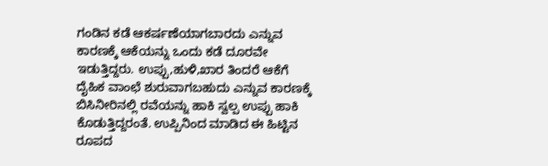ಗಂಡಿನ ಕಡೆ ಆಕರ್ಷಣೆಯಾಗಬಾರದು ಎನ್ನುವ ಕಾರಣಕ್ಕೆ ಆಕೆಯನ್ನು ಒಂದು ಕಡೆ ದೂರವೇ ಇಡುತ್ತಿದ್ದರು. ಉಪ್ಪು,ಹುಳಿ,ಖಾರ ತಿಂದರೆ ಆಕೆಗೆ ದೈಹಿಕ ವಾಂಛೆ ಶುರುವಾಗಬಹುದು ಎನ್ನುವ ಕಾರಣಕ್ಕೆ ಬಿಸಿನೀರಿನಲ್ಲಿ ರವೆಯನ್ನು ಹಾಕಿ ಸ್ವಲ್ಪ ಉಪ್ಪು ಹಾಕಿ ಕೊಡುತ್ತಿದ್ದರಂತೆ. ಉಪ್ಪಿನಿಂದ ಮಾಡಿದ ಈ ಹಿಟ್ಟಿನ ರೂಪದ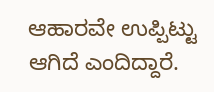ಆಹಾರವೇ ಉಪ್ಪಿಟ್ಟು ಆಗಿದೆ ಎಂದಿದ್ದಾರೆ.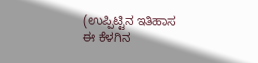(ಉಪ್ಪಿಟ್ಟಿನ ಇತಿಹಾಸ ಈ ಕೆಳಗಿನ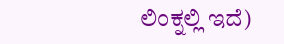ಲಿಂಕ್ನಲ್ಲಿ ಇದೆ)